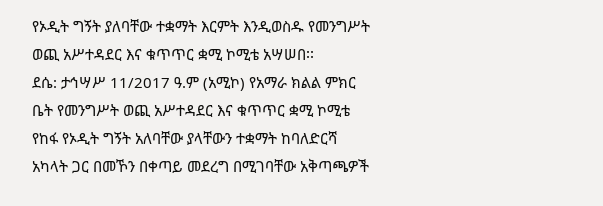የኦዲት ግኝት ያለባቸው ተቋማት እርምት እንዲወስዱ የመንግሥት ወጪ አሥተዳደር እና ቁጥጥር ቋሚ ኮሚቴ አሣሠበ፡፡
ደሴ: ታኅሣሥ 11/2017 ዓ.ም (አሚኮ) የአማራ ክልል ምክር ቤት የመንግሥት ወጪ አሥተዳደር እና ቁጥጥር ቋሚ ኮሚቴ የከፋ የኦዲት ግኝት አለባቸው ያላቸውን ተቋማት ከባለድርሻ አካላት ጋር በመኾን በቀጣይ መደረግ በሚገባቸው አቅጣጫዎች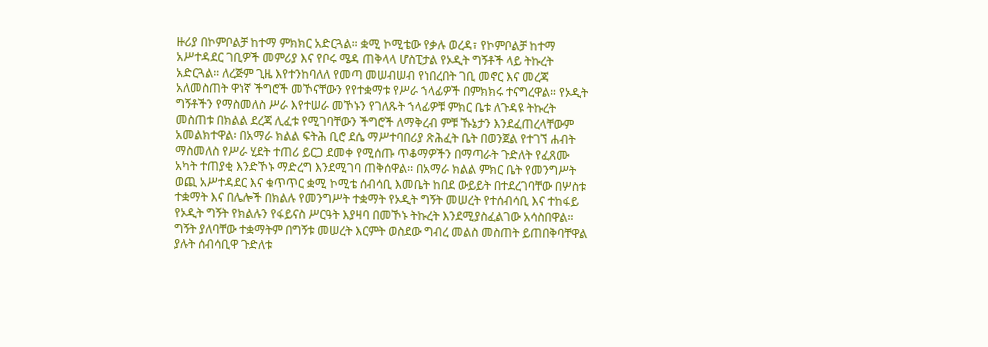ዙሪያ በኮምቦልቻ ከተማ ምክክር አድርጓል። ቋሚ ኮሚቴው የቃሉ ወረዳ፣ የኮምቦልቻ ከተማ አሥተዳደር ገቢዎች መምሪያ እና የቦሩ ሜዳ ጠቅላላ ሆስፒታል የኦዲት ግኝቶች ላይ ትኩረት አድርጓል። ለረጅም ጊዜ እየተንከባለለ የመጣ መሠብሠብ የነበረበት ገቢ መኖር እና መረጃ አለመስጠት ዋነኛ ችግሮች መኾናቸውን የየተቋማቱ የሥራ ኀላፊዎች በምክክሩ ተናግረዋል። የኦዲት ግኝቶችን የማስመለስ ሥራ እየተሠራ መኾኑን የገለጹት ኀላፊዎቹ ምክር ቤቱ ለጉዳዩ ትኩረት መስጠቱ በክልል ደረጃ ሊፈቱ የሚገባቸውን ችግሮች ለማቅረብ ምቹ ኹኔታን እንደፈጠረላቸውም አመልክተዋል፡ በአማራ ክልል ፍትሕ ቢሮ ደሴ ማሥተባበሪያ ጽሕፈት ቤት በወንጀል የተገኘ ሐብት ማስመለስ የሥራ ሂደት ተጠሪ ይርጋ ደመቀ የሚሰጡ ጥቆማዎችን በማጣራት ጉድለት የፈጸሙ አካት ተጠያቂ እንድኾኑ ማድረግ እንደሚገባ ጠቅሰዋል፡፡ በአማራ ክልል ምክር ቤት የመንግሥት ወጪ አሥተዳደር እና ቁጥጥር ቋሚ ኮሚቴ ሰብሳቢ እመቤት ከበደ ውይይት በተደረገባቸው በሦስቱ ተቋማት እና በሌሎች በክልሉ የመንግሥት ተቋማት የኦዲት ግኝት መሠረት የተሰብሳቢ እና ተከፋይ የኦዲት ግኝት የክልሉን የፋይናስ ሥርዓት እያዛባ በመኾኑ ትኩረት እንደሚያስፈልገው አሳስበዋል። ግኝት ያለባቸው ተቋማትም በግኝቱ መሠረት እርምት ወስደው ግብረ መልስ መስጠት ይጠበቅባቸዋል ያሉት ሰብሳቢዋ ጉድለቱ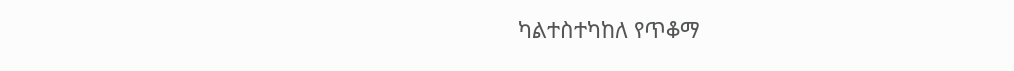ካልተስተካከለ የጥቆማ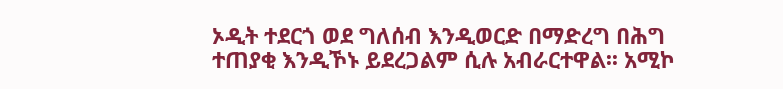ኦዲት ተደርጎ ወደ ግለሰብ እንዲወርድ በማድረግ በሕግ ተጠያቂ እንዲኾኑ ይደረጋልም ሲሉ አብራርተዋል፡፡ አሚኮ